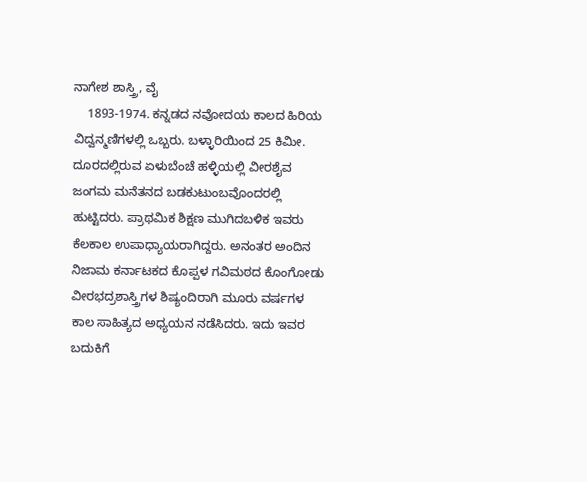ನಾಗೇಶ ಶಾಸ್ತ್ರಿ, ವೈ
    1893-1974. ಕನ್ನಡದ ನವೋದಯ ಕಾಲದ ಹಿರಿಯ ವಿದ್ವನ್ಮಣಿಗಳಲ್ಲಿ ಒಬ್ಬರು. ಬಳ್ಳಾರಿಯಿಂದ 25 ಕಿಮೀ. ದೂರದಲ್ಲಿರುವ ಏಳುಬೆಂಚೆ ಹಳ್ಳಿಯಲ್ಲಿ ವೀರಶೈವ ಜಂಗಮ ಮನೆತನದ ಬಡಕುಟುಂಬವೊಂದರಲ್ಲಿ ಹುಟ್ಟಿದರು. ಪ್ರಾಥಮಿಕ ಶಿಕ್ಷಣ ಮುಗಿದಬಳಿಕ ಇವರು ಕೆಲಕಾಲ ಉಪಾಧ್ಯಾಯರಾಗಿದ್ದರು. ಅನಂತರ ಅಂದಿನ ನಿಜಾಮ ಕರ್ನಾಟಕದ ಕೊಪ್ಪಳ ಗವಿಮಠದ ಕೊಂಗೋಡು ವೀರಭದ್ರಶಾಸ್ತ್ರಿಗಳ ಶಿಷ್ಯಂದಿರಾಗಿ ಮೂರು ವರ್ಷಗಳ ಕಾಲ ಸಾಹಿತ್ಯದ ಅಧ್ಯಯನ ನಡೆಸಿದರು. ಇದು ಇವರ ಬದುಕಿಗೆ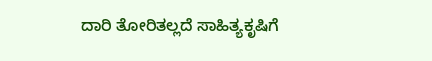ದಾರಿ ತೋರಿತಲ್ಲದೆ ಸಾಹಿತ್ಯಕೃಷಿಗೆ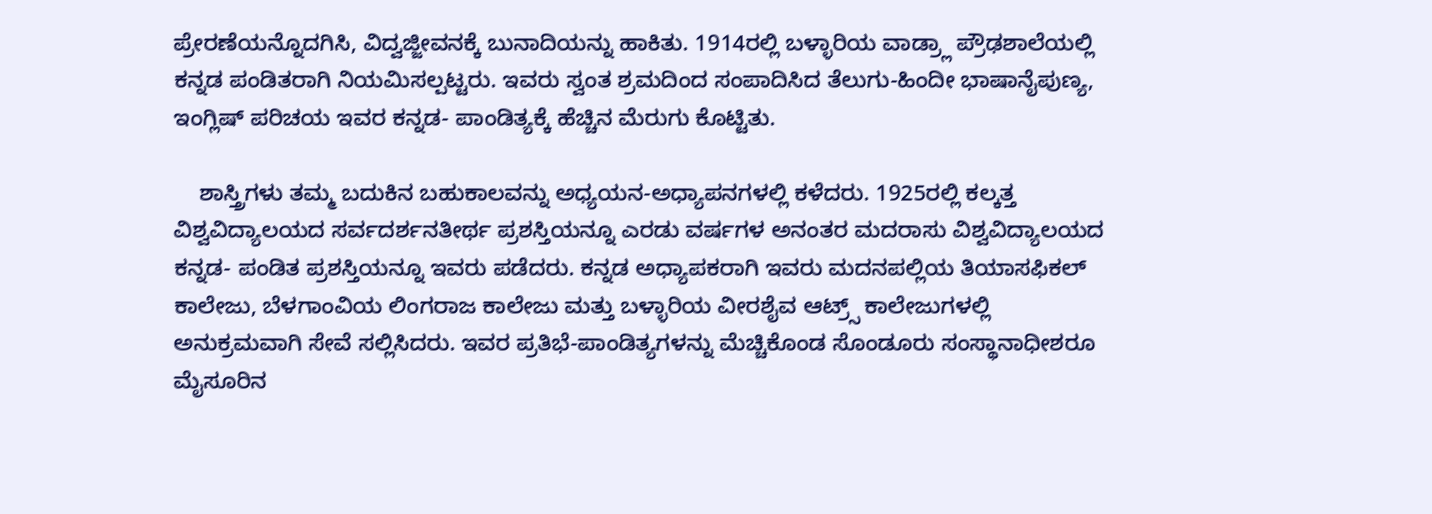ಪ್ರೇರಣೆಯನ್ನೊದಗಿಸಿ, ವಿದ್ವಜ್ಜೀವನಕ್ಕೆ ಬುನಾದಿಯನ್ನು ಹಾಕಿತು. 1914ರಲ್ಲಿ ಬಳ್ಳಾರಿಯ ವಾಡ್ರ್ಲಾ ಪ್ರೌಢಶಾಲೆಯಲ್ಲಿ ಕನ್ನಡ ಪಂಡಿತರಾಗಿ ನಿಯಮಿಸಲ್ಪಟ್ಟರು. ಇವರು ಸ್ವಂತ ಶ್ರಮದಿಂದ ಸಂಪಾದಿಸಿದ ತೆಲುಗು-ಹಿಂದೀ ಭಾಷಾನೈಪುಣ್ಯ, ಇಂಗ್ಲಿಷ್ ಪರಿಚಯ ಇವರ ಕನ್ನಡ- ಪಾಂಡಿತ್ಯಕ್ಕೆ ಹೆಚ್ಚಿನ ಮೆರುಗು ಕೊಟ್ಟಿತು.

    ಶಾಸ್ತ್ರಿಗಳು ತಮ್ಮ ಬದುಕಿನ ಬಹುಕಾಲವನ್ನು ಅಧ್ಯಯನ-ಅಧ್ಯಾಪನಗಳಲ್ಲಿ ಕಳೆದರು. 1925ರಲ್ಲಿ ಕಲ್ಕತ್ತ ವಿಶ್ವವಿದ್ಯಾಲಯದ ಸರ್ವದರ್ಶನತೀರ್ಥ ಪ್ರಶಸ್ತಿಯನ್ನೂ ಎರಡು ವರ್ಷಗಳ ಅನಂತರ ಮದರಾಸು ವಿಶ್ವವಿದ್ಯಾಲಯದ ಕನ್ನಡ- ಪಂಡಿತ ಪ್ರಶಸ್ತಿಯನ್ನೂ ಇವರು ಪಡೆದರು. ಕನ್ನಡ ಅಧ್ಯಾಪಕರಾಗಿ ಇವರು ಮದನಪಲ್ಲಿಯ ತಿಯಾಸಫಿಕಲ್ ಕಾಲೇಜು, ಬೆಳಗಾಂವಿಯ ಲಿಂಗರಾಜ ಕಾಲೇಜು ಮತ್ತು ಬಳ್ಳಾರಿಯ ವೀರಶೈವ ಆಟ್ರ್ಸ್ ಕಾಲೇಜುಗಳಲ್ಲಿ ಅನುಕ್ರಮವಾಗಿ ಸೇವೆ ಸಲ್ಲಿಸಿದರು. ಇವರ ಪ್ರತಿಭೆ-ಪಾಂಡಿತ್ಯಗಳನ್ನು ಮೆಚ್ಚಿಕೊಂಡ ಸೊಂಡೂರು ಸಂಸ್ಥಾನಾಧೀಶರೂ ಮೈಸೂರಿನ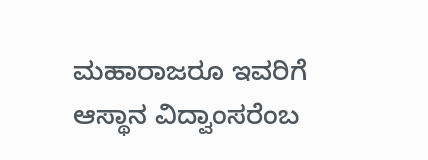ಮಹಾರಾಜರೂ ಇವರಿಗೆ ಆಸ್ಥಾನ ವಿದ್ವಾಂಸರೆಂಬ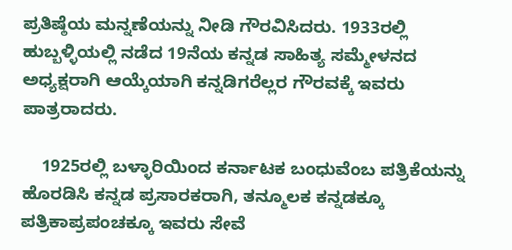ಪ್ರತಿಷ್ಠೆಯ ಮನ್ನಣೆಯನ್ನು ನೀಡಿ ಗೌರವಿಸಿದರು. 1933ರಲ್ಲಿ ಹುಬ್ಬಳ್ಳಿಯಲ್ಲಿ ನಡೆದ 19ನೆಯ ಕನ್ನಡ ಸಾಹಿತ್ಯ ಸಮ್ಮೇಳನದ ಅಧ್ಯಕ್ಷರಾಗಿ ಆಯ್ಕೆಯಾಗಿ ಕನ್ನಡಿಗರೆಲ್ಲರ ಗೌರವಕ್ಕೆ ಇವರು ಪಾತ್ರರಾದರು.

    1925ರಲ್ಲಿ ಬಳ್ಳಾರಿಯಿಂದ ಕರ್ನಾಟಕ ಬಂಧುವೆಂಬ ಪತ್ರಿಕೆಯನ್ನು ಹೊರಡಿಸಿ ಕನ್ನಡ ಪ್ರಸಾರಕರಾಗಿ, ತನ್ಮೂಲಕ ಕನ್ನಡಕ್ಕೂ ಪತ್ರಿಕಾಪ್ರಪಂಚಕ್ಕೂ ಇವರು ಸೇವೆ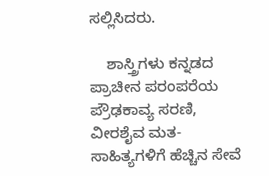ಸಲ್ಲಿಸಿದರು.

    ಶಾಸ್ತ್ರಿಗಳು ಕನ್ನಡದ ಪ್ರಾಚೀನ ಪರಂಪರೆಯ ಪ್ರೌಢಕಾವ್ಯ ಸರಣಿ, ವೀರಶೈವ ಮತ- ಸಾಹಿತ್ಯಗಳಿಗೆ ಹೆಚ್ಚಿನ ಸೇವೆ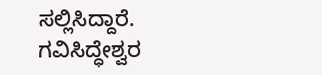ಸಲ್ಲಿಸಿದ್ದಾರೆ. ಗವಿಸಿದ್ಧೇಶ್ವರ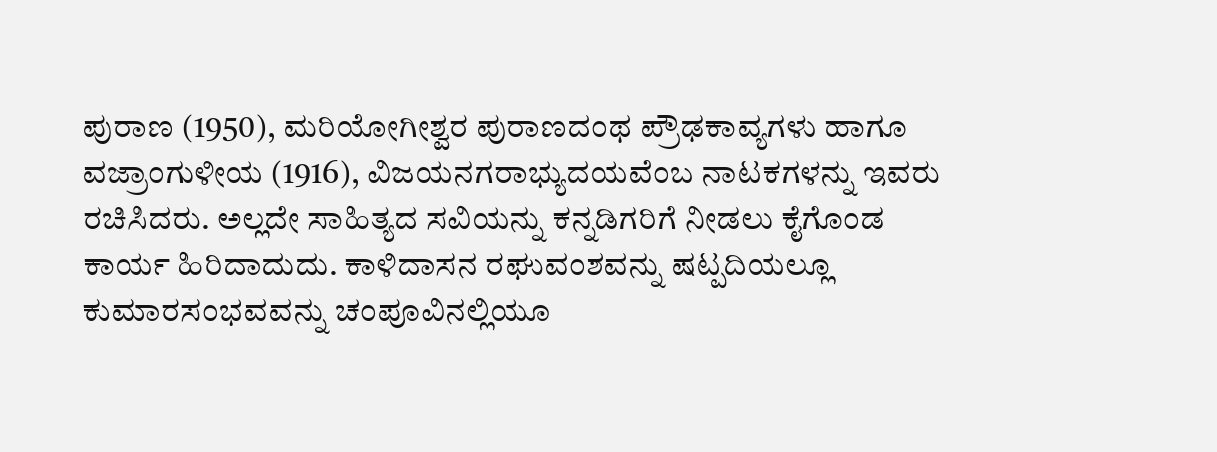ಪುರಾಣ (1950), ಮರಿಯೋಗೀಶ್ವರ ಪುರಾಣದಂಥ ಪ್ರೌಢಕಾವ್ಯಗಳು ಹಾಗೂ ವಜ್ರಾಂಗುಳೀಯ (1916), ವಿಜಯನಗರಾಭ್ಯುದಯವೆಂಬ ನಾಟಕಗಳನ್ನು ಇವರು ರಚಿಸಿದರು. ಅಲ್ಲದೇ ಸಾಹಿತ್ಯದ ಸವಿಯನ್ನು ಕನ್ನಡಿಗರಿಗೆ ನೀಡಲು ಕೈಗೊಂಡ ಕಾರ್ಯ ಹಿರಿದಾದುದು. ಕಾಳಿದಾಸನ ರಘುವಂಶವನ್ನು ಷಟ್ಪದಿಯಲ್ಲೂ ಕುಮಾರಸಂಭವವನ್ನು ಚಂಪೂವಿನಲ್ಲಿಯೂ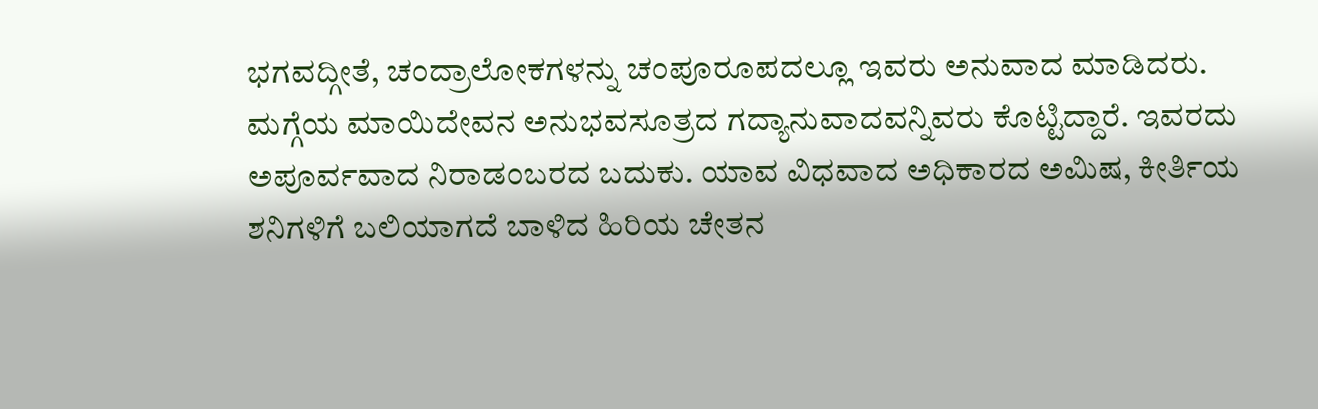ಭಗವದ್ಗೀತೆ, ಚಂದ್ರಾಲೋಕಗಳನ್ನು ಚಂಪೂರೂಪದಲ್ಲೂ ಇವರು ಅನುವಾದ ಮಾಡಿದರು. ಮಗ್ಗೆಯ ಮಾಯಿದೇವನ ಅನುಭವಸೂತ್ರದ ಗದ್ಯಾನುವಾದವನ್ನಿವರು ಕೊಟ್ಟಿದ್ದಾರೆ. ಇವರದು ಅಪೂರ್ವವಾದ ನಿರಾಡಂಬರದ ಬದುಕು. ಯಾವ ವಿಧವಾದ ಅಧಿಕಾರದ ಅಮಿಷ, ಕೀರ್ತಿಯ ಶನಿಗಳಿಗೆ ಬಲಿಯಾಗದೆ ಬಾಳಿದ ಹಿರಿಯ ಚೇತನ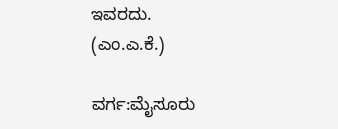ಇವರದು.
(ಎಂ.ಎ.ಕೆ.)

ವರ್ಗ:ಮೈಸೂರು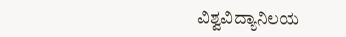ವಿಶ್ವವಿದ್ಯಾನಿಲಯ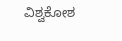ವಿಶ್ವಕೋಶ